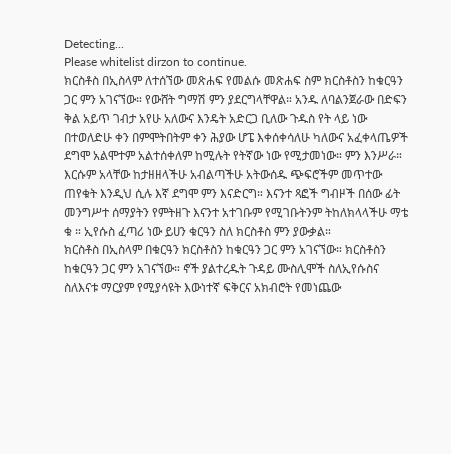Detecting...
Please whitelist dirzon to continue.
ክርስቶስ በኢስላም ለተሰኘው መጽሐፍ የመልሱ መጽሐፍ ስም ክርስቶስን ከቁርዓን ጋር ምን አገናኘው። የውሸት ግማሽ ምን ያደርግላቸዋል። አንዱ ለባልንጀራው በድፍን ቅል አይጥ ገብታ አየሁ አለውና እንዴት አድርጋ ቢለው ጉዱስ የት ላይ ነው በተወለድሁ ቀን በምሞትበትም ቀን ሕያው ሆፔ እቀሰቀሳለሁ ካለውና አፈቀላጤዎች ደግሞ አልሞተም አልተሰቀለም ከሚሉት የትኛው ነው የሚታመነው። ምን እንሥራ። እርሱም አላቸው ከታዘዘላችሁ አብልጣችሁ አትውሰዱ ጭፍሮችም መጥተው ጠየቁት እንዲህ ሲሉ እኛ ደግሞ ምን እናድርግ። እናንተ ጻፎች ግብዞች በሰው ፊት መንግሥተ ሰማያትን የምትዘጉ እናንተ አተገቡም የሚገቡትንም ትከለክላላችሁ ማቴ ቁ ። ኢየሱስ ፈጣሪ ነው ይሀን ቁርዓን ስለ ክርስቶስ ምን ያውቃል።
ክርስቶስ በኢስላም በቁርዓን ክርስቶስን ከቁርዓን ጋር ምን አገናኘው። ክርስቶስን ከቁርዓን ጋር ምን አገናኘው። ኖች ያልተረዱት ጉዳይ ሙስሊሞች ስለኢየሱስና ስለእናቱ ማርያም የሚያሳዩት እውነተኛ ፍቅርና አክብሮት የመነጨው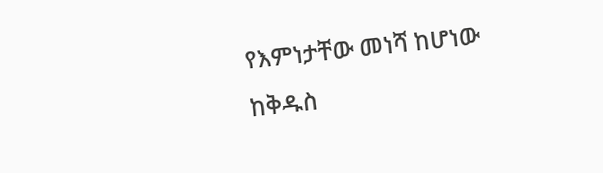የእምነታቸው መነሻ ከሆነው ከቅዱስ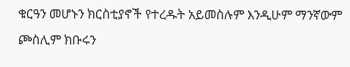ቁርዓን መሆኑን ክርስቲያኖች የተረዱት አይመስሉም እንዲሁም ማንኛውም ጮስሊም ክቡሩን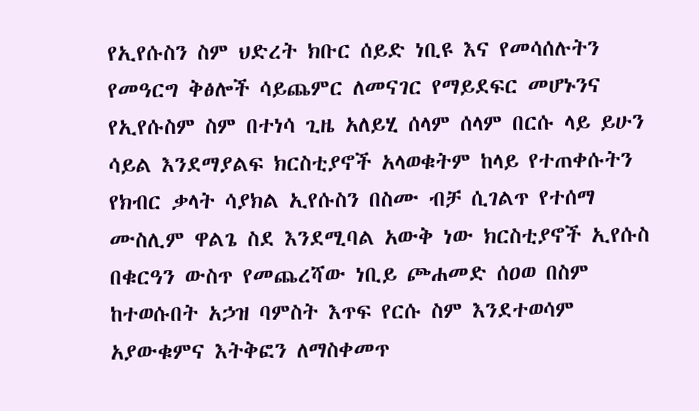የኢየሱስን ስም ህድረት ክቡር ሰይድ ነቢዩ እና የመሳሰሉትን የመዓርግ ቅፅሎች ሳይጨምር ለመናገር የማይደፍር መሆኑንና የኢየሱስም ስም በተነሳ ጊዜ አለይሂ ሰላም ሰላም በርሱ ላይ ይሁን ሳይል እንደማያልፍ ክርስቲያኖች አላወቁትም ከላይ የተጠቀሱትን የክብር ቃላት ሳያክል ኢየሱስን በስሙ ብቻ ሲገልጥ የተሰማ ሙስሊም ዋልጌ ስደ እንደሚባል አውቅ ነው ክርስቲያኖች ኢየሱስ በቁርዓን ውስጥ የመጨረሻው ነቢይ ጮሐመድ ሰዐወ በስም ከተወሱበት አኃዝ ባምስት እጥፍ የርሱ ስም እንደተወሳም አያውቁምና እትቅፎን ለማስቀመጥ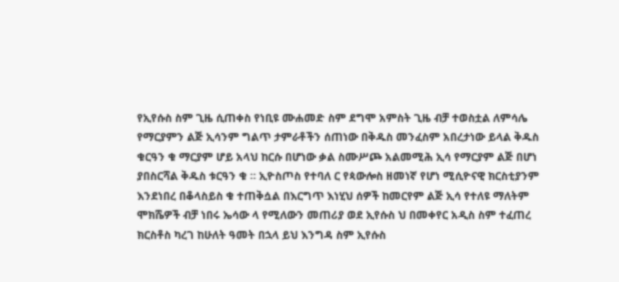የኢየሱስ ስም ጊዜ ሲጠቀስ የነቢዩ ሙሐመድ ስም ደግሞ አምስት ጊዜ ብቻ ተወስቷል ለምሳሌ የማርያምን ልጅ ኢሳንም ግልጥ ታምራቶችን ሰጠነው በቅዱስ መንፈስም አበረታነው ይላል ቅዱስ ቁርዓን ቁ ማርያም ሆይ አላህ ከርሱ በሆነው ቃል ስሙሥጮ አልመሚሕ ኢሳ የማርያም ልጅ በሆነ ያበስርሻል ቅዱስ ቱርዓን ቁ ። ኢዮስጦስ የተባለ ር የጳውሎስ ዘመነኛ የሆነ ሚሲዮናዊ ክርስቲያንም እንደነበረ በቆላስይስ ቁ ተጠቅሷል በእርግጥ እነሂህ ሰዎች ከመርየም ልጅ ኢሳ የተለዩ ማለትም ሞክሼዎች ብቻ ነበሩ ኤሳው ላ የሚለውን መጠሪያ ወደ ኢየሱስ ህ በመቀየር አዲስ ስም ተፈጠረ ክርስቶስ ካረገ ከሁለት ዓመት በኋላ ይህ እንግዳ ስም ኢየሱስ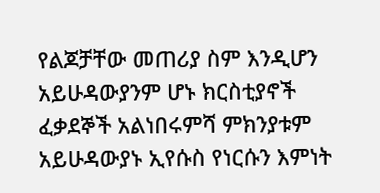የልጆቻቸው መጠሪያ ስም እንዲሆን አይሁዳውያንም ሆኑ ክርስቲያኖች ፈቃደኞች አልነበሩምሻ ምክንያቱም አይሁዳውያኑ ኢየሱስ የነርሱን እምነት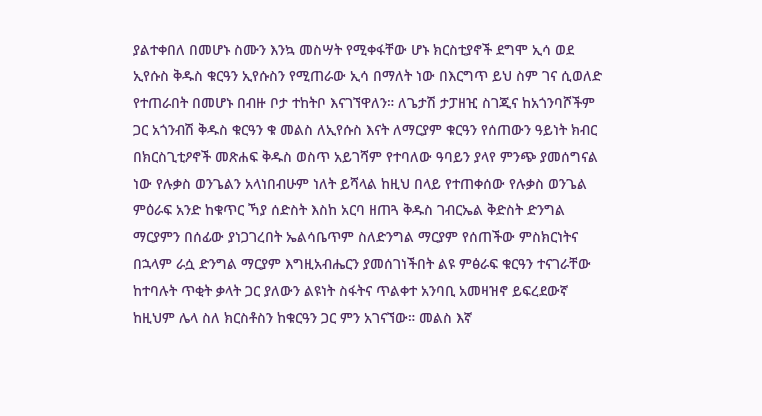ያልተቀበለ በመሆኑ ስሙን እንኳ መስሣት የሚቀፋቸው ሆኑ ክርስቲያኖች ደግሞ ኢሳ ወደ ኢየሱስ ቅዱስ ቁርዓን ኢየሱስን የሚጠራው ኢሳ በማለት ነው በእርግጥ ይህ ስም ገና ሲወለድ የተጠራበት በመሆኑ በብዙ ቦታ ተከትቦ እናገኘዋለን። ለጌታሽ ታፓዘዢ ስገጂና ከአጎንባሾችም ጋር አጎንብሽ ቅዱስ ቁርዓን ቁ መልስ ለኢየሱስ እናት ለማርያም ቁርዓን የሰጠውን ዓይነት ክብር በክርስጊቲዖኖች መጽሐፍ ቅዱስ ወስጥ አይገሻም የተባለው ዓባይን ያላየ ምንጭ ያመሰግናል ነው የሉቃስ ወንጌልን አላነበብሁም ነለት ይሻላል ከዚህ በላይ የተጠቀሰው የሉቃስ ወንጌል ምዕራፍ አንድ ከቁጥር ኻያ ሰድስት እስከ አርባ ዘጠጓ ቅዱስ ገብርኤል ቅድስት ድንግል ማርያምን በሰፊው ያነጋገረበት ኤልሳቤጥም ስለድንግል ማርያም የሰጠችው ምስክርነትና በኋላም ራሷ ድንግል ማርያም እግዚአብሔርን ያመሰገነችበት ልዩ ምፅራፍ ቁርዓን ተናገራቸው ከተባሉት ጥቂት ቃላት ጋር ያለውን ልዩነት ስፋትና ጥልቀተ አንባቢ አመዛዝኖ ይፍረደውኛ ከዚህም ሌላ ስለ ክርስቶስን ከቁርዓን ጋር ምን አገናኘው። መልስ እኛ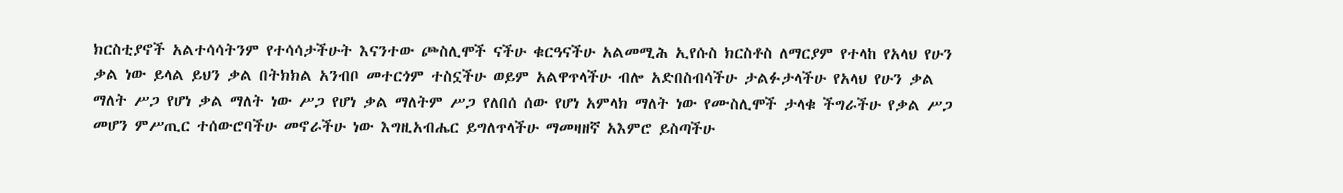ክርስቲያኖች አልተሳሳትንም የተሳሳታችሁት እናንተው ጮስሊሞች ናችሁ ቁርዓናችሁ አልመሚሕ ኢየሱስ ክርስቶስ ለማርያም የተላከ የአላህ የሁን ቃል ነው ይላል ይህን ቃል በትክክል አንብቦ መተርጎም ተስኗችሁ ወይም አልዋጥላችሁ ብሎ አድበስብሳችሁ ታልፉታላችሁ የአላህ የሁን ቃል ማለት ሥጋ የሆነ ቃል ማለት ነው ሥጋ የሆነ ቃል ማለትም ሥጋ የለበሰ ሰው የሆነ አምላክ ማለት ነው የሙስሊሞች ታላቁ ችግራችሁ የቃል ሥጋ መሆን ምሥጢር ተሰውሮባችሁ መኖራችሁ ነው እግዚአብሔር ይግለጥላችሁ ማመዛዘኛ አእምሮ ይስጣችሁ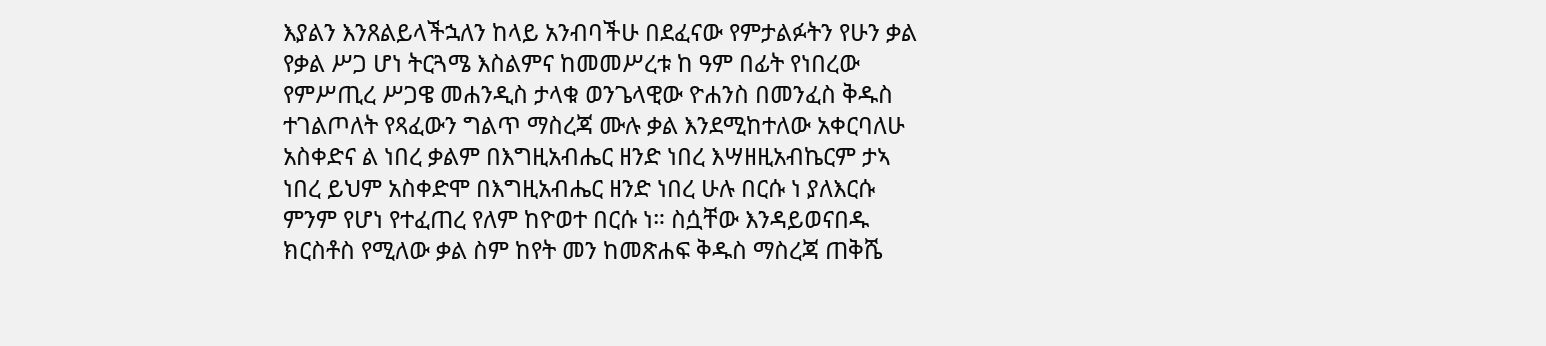እያልን እንጸልይላችኋለን ከላይ አንብባችሁ በደፈናው የምታልፉትን የሁን ቃል የቃል ሥጋ ሆነ ትርጓሜ እስልምና ከመመሥረቱ ከ ዓም በፊት የነበረው የምሥጢረ ሥጋዌ መሐንዲስ ታላቁ ወንጌላዊው ዮሐንስ በመንፈስ ቅዱስ ተገልጦለት የጻፈውን ግልጥ ማስረጃ ሙሉ ቃል እንደሚከተለው አቀርባለሁ አስቀድና ል ነበረ ቃልም በእግዚአብሔር ዘንድ ነበረ እሣዘዚአብኬርም ታኣ ነበረ ይህም አስቀድሞ በእግዚአብሔር ዘንድ ነበረ ሁሉ በርሱ ነ ያለእርሱ ምንም የሆነ የተፈጠረ የለም ከዮወተ በርሱ ነ። ስሷቸው እንዳይወናበዱ ክርስቶስ የሚለው ቃል ስም ከየት መን ከመጽሐፍ ቅዱስ ማስረጃ ጠቅሼ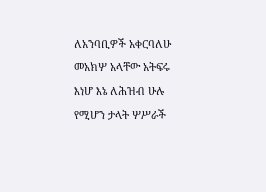ለአንባቢዎች አቀርባለሁ መአክሦ አላቸው አትፍሩ እነሆ እኔ ለሕዝብ ሁሉ የሚሆን ታላት ሦሥራች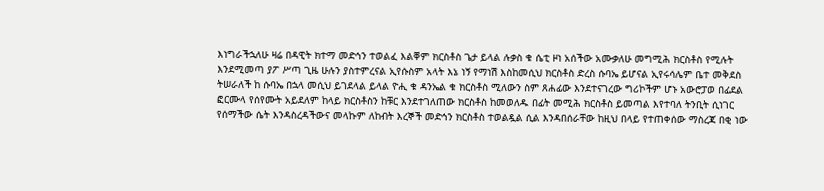እነግራችኋለሁ ዛሬ በዳዊት ክተማ መድኅን ተወልፈ እልቐም ክርስቶስ ጌታ ይላል ሉቃስ ቁ ሴቲ ዞነ አሰችው አሙቃለሁ መግሚሕ ክርስቶስ የሚሉት እንደሚመጣ ያፖ ሥጣ ጊዜ ሁሉን ያስተምረናል ኢየሱስም አላት እኔ ነኝ የማነሽ እስከመሲህ ክርስቶስ ድረስ ሱባኤ ይሆናል ኢየሩሳሌም ቤተ መቅደስ ትሠራለች ከ ሱባኤ በኋላ መሲህ ይገደላል ይላል ዮሒ ቁ ዳንኤል ቁ ክርስቶስ ሚለውን ስም ጸሐፊው እንደተናገረው ግሪኮችም ሆኑ አውሮፓወ በፊደል ፎርሙላ የሰየሙት አይደለም ከላይ ክርስቶስን ከቹር እንደተገለጠው ክርስቶስ ከመወለዱ በፊት መሚሕ ክርስቶስ ይመጣል እየተባለ ትንቢት ሲነገር የሰማችው ሴት እንዳስረዳችውና መላኩም ለከብት እረኞች መድኅን ክርስቶስ ተወልዷል ሲል እንዳበሰራቸው ከዚህ በላይ የተጠቀሰው ማስረጃ በቂ ነው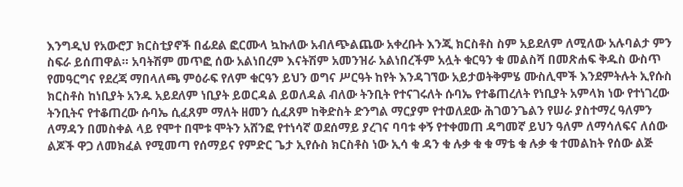እንግዲህ የአውሮፓ ክርስቲያኖች በፊደል ፎርሙላ ኳኩለው አብለጭልጨው አቀረቡት እንጂ ክርስቶስ ስም አይደለም ለሚለው አሉባልታ ምን ስፍራ ይሰጠዋል። አባትሽም መጥፎ ሰው አልነበረም እናትሽም አመንዝራ አልነበረችም አሏት ቁርዓን ቁ መልስሻ በመጽሐፍ ቅዱስ ውስጥ የመዓርግና የደረጃ ማበላለጫ ምዕራፍ የለም ቁርዓን ይህን ወግና ሥርዓት ከየት እንዳገኘው አይታወትቅምሄ ሙስሊሞች እንደምትሉት ኢየሱስ ክርስቶስ ከነቢያት አንዱ አይደለም ነቢያት ይወርዳል ይወለዳል ብለው ትንቢት የተናገሩለት ሱባኤ የተቆጠረለት የነቢያት አምላክ ነው የተነገረው ትንቢትና የተቆጠረው ሱባኤ ሲፈጸም ማለት ዘመን ሲፈጸም ከቅድስት ድንግል ማርያም የተወለደው ሕገወንጌልን የሠራ ያስተማረ ዓለምን ለማዳን በመስቀል ላይ የሞተ በሞቱ ሞትን አሸንፎ የተነሳኛ ወደሰማይ ያረገና ባባቱ ቀኝ የተቀመጠ ዳግመኛ ይህን ዓለም ለማሳለፍና ለሰው ልጆች ዋጋ ለመክፈል የሚመጣ የሰማይና የምድር ጌታ ኢየሱስ ክርስቶስ ነው ኢሳ ቁ ዳን ቁ ሉቃ ቁ ቁ ማቴ ቁ ሉቃ ቁ ተመልከት የሰው ልጅ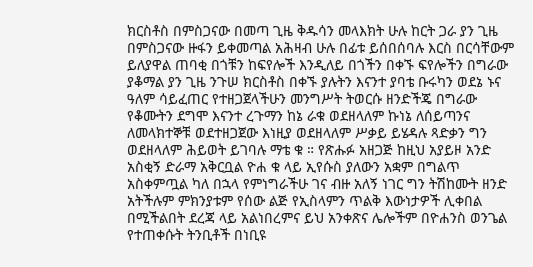ክርስቶስ በምስጋናው በመጣ ጊዜ ቅዱሳን መላእክት ሁሉ ከርት ጋራ ያን ጊዜ በምስጋናው ዙፋን ይቀመጣል አሕዛብ ሁሉ በፊቱ ይሰበሰባሉ እርስ በርሳቸውም ይለያዋል ጠባቂ በጎቹን ከፍየሎች እንዲለይ በጎችን በቀኙ ፍየሎችን በግራው ያቆማል ያን ጊዜ ንጉሠ ክርስቶስ በቀኙ ያሉትን እናንተ ያባቴ ቡሩካን ወደኔ ኑና ዓለም ሳይፈጠር የተዘጋጀላችሁን መንግሥት ትወርሱ ዘንድችጄ በግራው የቆሙትን ደግሞ እናንተ ረጉማን ከኔ ራቁ ወደዘላለም ኩነኔ ለሰይጣንና ለመላክተኞቹ ወደተዘጋጀው እነዚያ ወደዘላለም ሥቃይ ይሄዳሉ ጻድቃን ግን ወደዘላለም ሕይወት ይገባሉ ማቴ ቁ ። የጽሑፉ አዘጋጅ ከዚህ አያይዞ አንድ አስቂኝ ድራማ አቅርቧል ዮሐ ቁ ላይ ኢየሱስ ያለውን አቋም በግልጥ አስቀምጧል ካለ በኋላ የምነግራችሁ ገና ብዙ አለኝ ነገር ግን ትሽከሙት ዘንድ አትችሉም ምክንያቱም የሰው ልጅ የኢስላምን ጥልቅ እውነታዎች ሊቀበል በሚችልበት ደረጃ ላይ አልነበረምና ይህ አንቀጽና ሌሎችም በዮሐንስ ወንጌል የተጠቀሱት ትንቢቶች በነቢዩ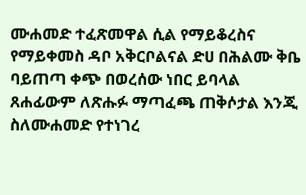ሙሐመድ ተፈጽመዋል ሲል የማይቆረስና የማይቀመስ ዳቦ አቅርቦልናል ድሀ በሕልሙ ቅቤ ባይጠጣ ቀጭ በወረሰው ነበር ይባላል ጸሐፊውም ለጽሑፉ ማጣፈጫ ጠቅሶታል እንጂ ስለሙሐመድ የተነገረ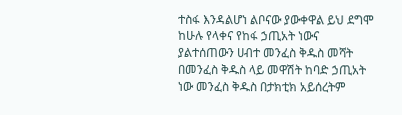ተስፋ እንዳልሆነ ልቦናው ያውቀዋል ይህ ደግሞ ከሁሉ የላቀና የከፋ ኃጢአት ነውና ያልተሰጠውን ሀብተ መንፈስ ቅዱስ መሻት በመንፈስ ቅዱስ ላይ መዋሽት ከባድ ኃጢአት ነው መንፈስ ቅዱስ በታክቲክ አይሰረትም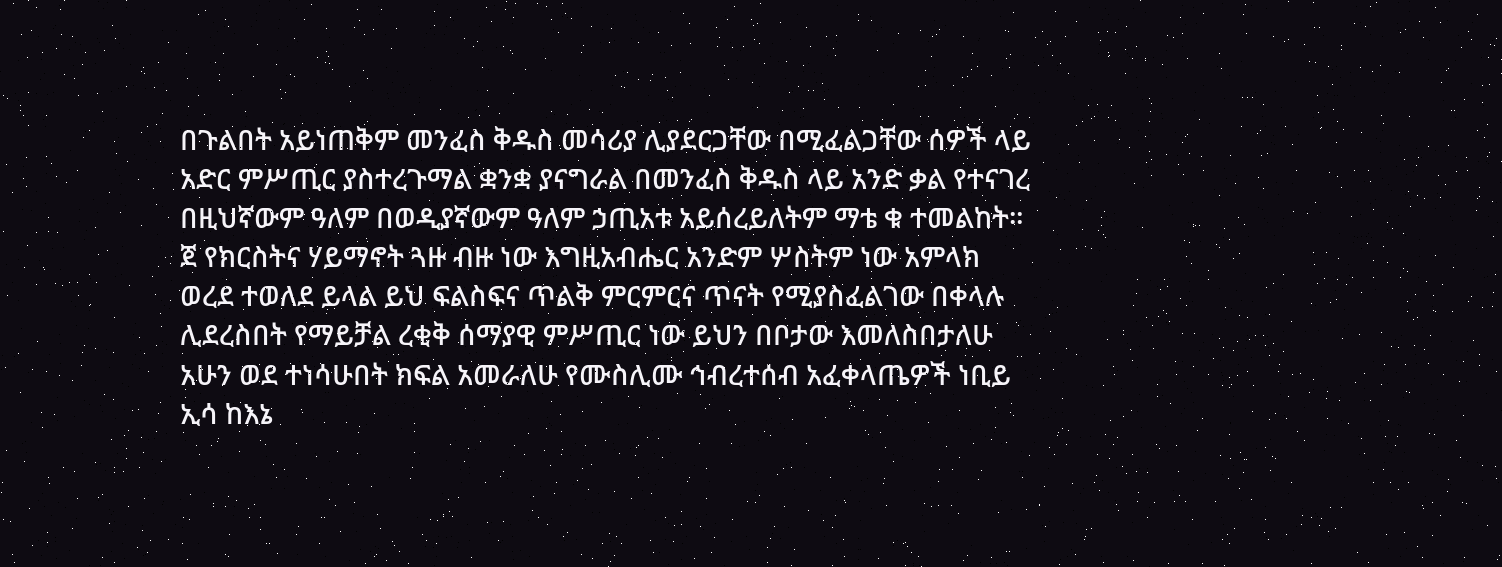በጉልበት አይነጠቅም መንፈስ ቅዱስ መሳሪያ ሊያደርጋቸው በሚፈልጋቸው ሰዎች ላይ አድር ምሥጢር ያስተረጉማል ቋንቋ ያናግራል በመንፈስ ቅዱስ ላይ አንድ ቃል የተናገረ በዚህኛውም ዓለም በወዲያኛውም ዓለም ኃጢአቱ አይሰረይለትም ማቴ ቁ ተመልከት። ጀ የክርስትና ሃይማኖት ጓዙ ብዙ ነው እግዚአብሔር አንድም ሦስትም ነው አምላክ ወረደ ተወለደ ይላል ይህ ፍልስፍና ጥልቅ ምርምርና ጥናት የሚያስፈልገው በቀላሉ ሊደረስበት የማይቻል ረቂቅ ሰማያዊ ምሥጢር ነው ይህን በቦታው እመለስበታለሁ አሁን ወደ ተነሳሁበት ክፍል አመራለሁ የሙስሊሙ ኅብረተሰብ አፈቀላጤዎች ነቢይ ኢሳ ከእኔ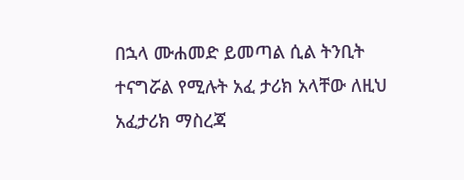በኋላ ሙሐመድ ይመጣል ሲል ትንቢት ተናግሯል የሚሉት አፈ ታሪክ አላቸው ለዚህ አፈታሪክ ማስረጃ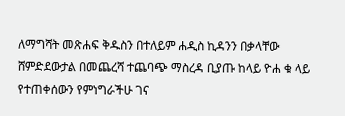ለማግሻት መጽሐፍ ቅዱስን በተለይም ሐዲስ ኪዳንን በቃላቸው ሸምድደውታል በመጨረሻ ተጨባጭ ማስረዳ ቢያጡ ከላይ ዮሐ ቁ ላይ የተጠቀሰውን የምነግራችሁ ገና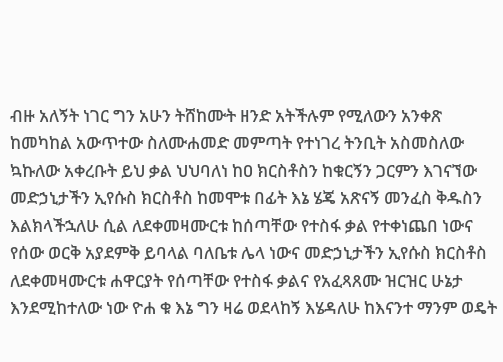ብዙ አለኝት ነገር ግን አሁን ትሸከሙት ዘንድ አትችሉም የሚለውን አንቀጽ ከመካከል አውጥተው ስለሙሐመድ መምጣት የተነገረ ትንቢት አስመስለው ኳኩለው አቀረቡት ይህ ቃል ህህባለነ ከዐ ክርስቶስን ከቁርኝን ጋርምን እገናኘው መድኃኒታችን ኢየሱስ ክርስቶስ ከመሞቱ በፊት እኔ ሄጄ አጽናኝ መንፈስ ቅዱስን እልክላችኋለሁ ሲል ለደቀመዛሙርቱ ከሰጣቸው የተስፋ ቃል የተቀነጨበ ነውና የሰው ወርቅ አያደምቅ ይባላል ባለቤቱ ሌላ ነውና መድኃኒታችን ኢየሱስ ክርስቶስ ለደቀመዛሙርቱ ሐዋርያት የሰጣቸው የተስፋ ቃልና የአፈጻጸሙ ዝርዝር ሁኔታ እንደሚከተለው ነው ዮሐ ቁ እኔ ግን ዛሬ ወደላከኝ እሄዳለሁ ከእናንተ ማንም ወዴት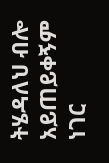ትሄዳለህ ብሎ አይጠይቀኝም ነገር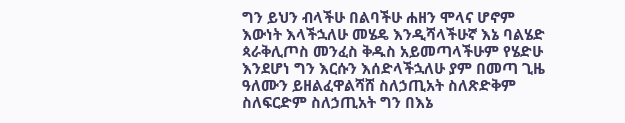ግን ይህን ብላችሁ በልባችሁ ሐዘን ሞላና ሆኖም እውነት እላችኋለሁ መሄዴ እንዲሻላችሁኛ እኔ ባልሄድ ጳራቅሊጦስ መንፈስ ቅዱስ አይመጣላችሁም የሄድሁ እንደሆነ ግን እርሱን እሰድላችኋለሁ ያም በመጣ ጊዜ ዓለሙን ይዘልፈዋልሻሸ ስለኃጢአት ስለጽድቅም ስለፍርድም ስለኃጢአት ግን በእኔ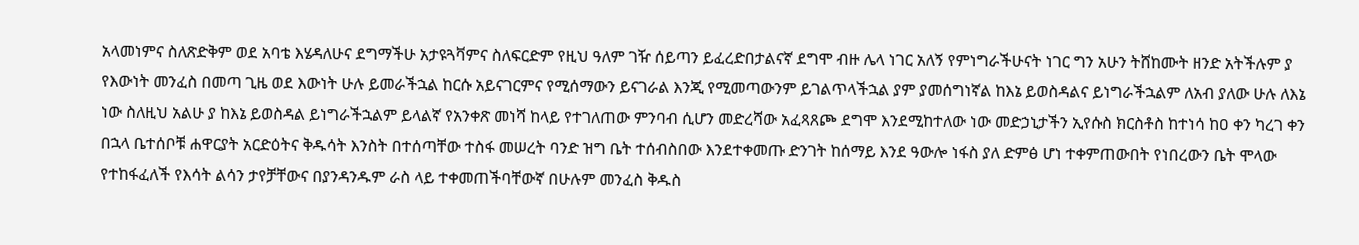አላመነምና ስለጽድቅም ወደ አባቴ እሄዳለሁና ደግማችሁ አታዩጓቫምና ስለፍርድም የዚህ ዓለም ገዥ ሰይጣን ይፈረድበታልናኛ ደግሞ ብዙ ሌላ ነገር አለኝ የምነግራችሁናት ነገር ግን አሁን ትሸከሙት ዘንድ አትችሉም ያ የእውነት መንፈስ በመጣ ጊዜ ወደ እውነት ሁሉ ይመራችኋል ከርሱ አይናገርምና የሚሰማውን ይናገራል እንጂ የሚመጣውንም ይገልጥላችኋል ያም ያመሰግነኛል ከእኔ ይወስዳልና ይነግራችኋልም ለአብ ያለው ሁሉ ለእኔ ነው ስለዚህ አልሁ ያ ከእኔ ይወስዳል ይነግራችኋልም ይላልኛ የአንቀጽ መነሻ ከላይ የተገለጠው ምንባብ ሲሆን መድረሻው አፈጻጸጮ ደግሞ እንደሚከተለው ነው መድኃኒታችን ኢየሱስ ክርስቶስ ከተነሳ ከዐ ቀን ካረገ ቀን በኋላ ቤተሰቦቹ ሐዋርያት አርድዕትና ቅዱሳት እንስት በተሰጣቸው ተስፋ መሠረት ባንድ ዝግ ቤት ተሰብስበው እንደተቀመጡ ድንገት ከሰማይ እንደ ዓውሎ ነፋስ ያለ ድምፅ ሆነ ተቀምጠውበት የነበረውን ቤት ሞላው የተከፋፈለች የእሳት ልሳን ታየቻቸውና በያንዳንዱም ራስ ላይ ተቀመጠችባቸውኛ በሁሉም መንፈስ ቅዱስ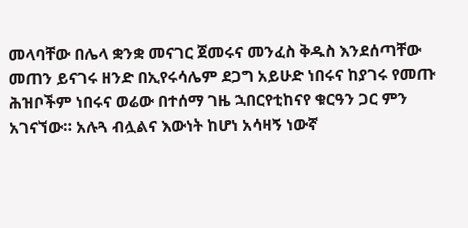መላባቸው በሌላ ቋንቋ መናገር ጀመሩና መንፈስ ቅዱስ እንደሰጣቸው መጠን ይናገሩ ዘንድ በኢየሩሳሌም ደጋግ አይሁድ ነበሩና ከያገሩ የመጡ ሕዝቦችም ነበሩና ወሬው በተሰማ ገዜ ኋበርየቲከናየ ቁርዓን ጋር ምን አገናኘው። አሉጓ ብሏልና እውነት ከሆነ አሳዛኝ ነውኛ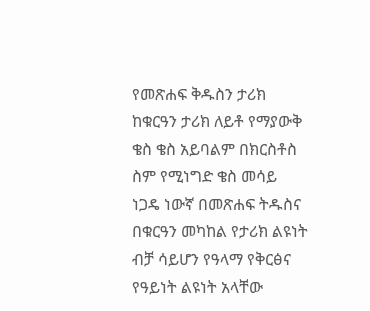የመጽሐፍ ቅዱስን ታሪክ ከቁርዓን ታሪክ ለይቶ የማያውቅ ቄስ ቄስ አይባልም በክርስቶስ ስም የሚነግድ ቄስ መሳይ ነጋዴ ነውኛ በመጽሐፍ ትዱስና በቁርዓን መካከል የታሪክ ልዩነት ብቻ ሳይሆን የዓላማ የቅርፅና የዓይነት ልዩነት አላቸው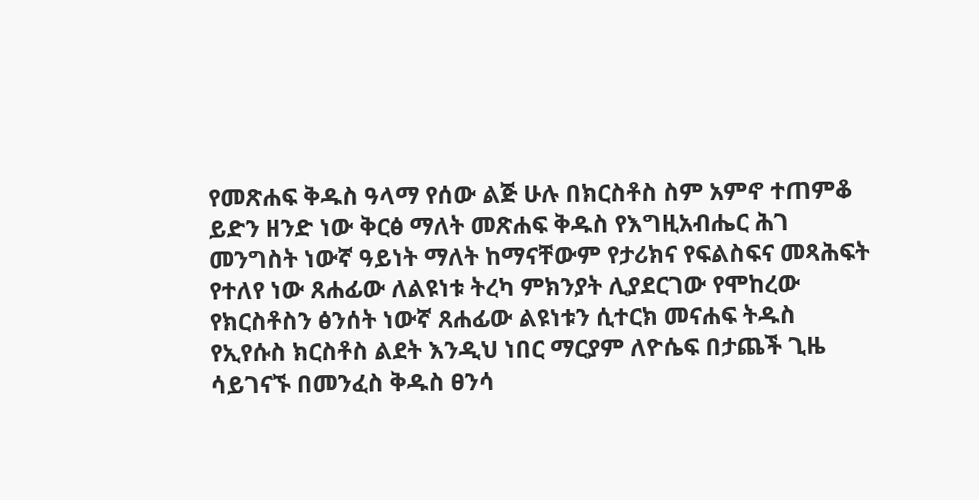የመጽሐፍ ቅዱስ ዓላማ የሰው ልጅ ሁሉ በክርስቶስ ስም አምኖ ተጠምቆ ይድን ዘንድ ነው ቅርፅ ማለት መጽሐፍ ቅዱስ የእግዚአብሔር ሕገ መንግስት ነውኛ ዓይነት ማለት ከማናቸውም የታሪክና የፍልስፍና መጻሕፍት የተለየ ነው ጸሐፊው ለልዩነቱ ትረካ ምክንያት ሊያደርገው የሞከረው የክርስቶስን ፅንሰት ነውኛ ጸሐፊው ልዩነቱን ሲተርክ መናሐፍ ትዱስ የኢየሱስ ክርስቶስ ልደት እንዲህ ነበር ማርያም ለዮሴፍ በታጨች ጊዜ ሳይገናኙ በመንፈስ ቅዱስ ፀንሳ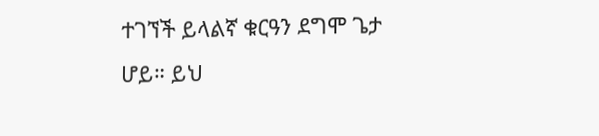ተገኘች ይላልኛ ቁርዓን ደግሞ ጌታ ሆይ። ይህ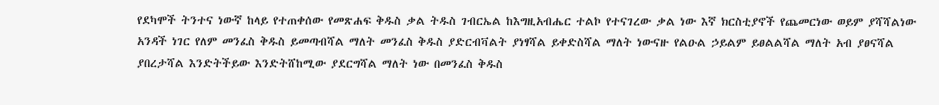የደካሞች ትንተና ነውኛ ከላይ የተጠቀሰው የመጽሐፍ ቅዱስ ቃል ትዱስ ገብርኤል ከእግዚአብሔር ተልኮ የተናገረው ቃል ነው እኛ ክርስቲያኖች የጨመርነው ወይም ያሻሻልነው አንዳች ነገር የለም መንፈስ ቅዱስ ይመጣብሻል ማለት መንፈስ ቅዱስ ያድርብቫልት ያነፃሻል ይቀድስሻል ማለት ነውናዙ የልዑል ኃይልም ይፀልልሻል ማለት አብ ያፀናሻል ያበረታሻል እንድትችይው እንድትሸከሚው ያደርግሻል ማለት ነው በመንፈስ ቅዱስ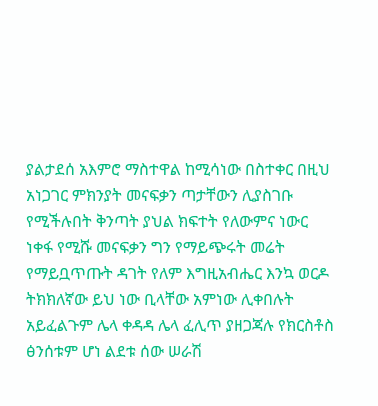ያልታደሰ አእምሮ ማስተዋል ከሚሳነው በስተቀር በዚህ አነጋገር ምክንያት መናፍቃን ጣታቸውን ሊያስገቡ የሚችሉበት ቅንጣት ያህል ክፍተት የለውምና ነውር ነቀፋ የሚሹ መናፍቃን ግን የማይጭሩት መሬት የማይቧጥጡት ዳገት የለም እግዚአብሔር እንኳ ወርዶ ትክክለኛው ይህ ነው ቢላቸው አምነው ሊቀበሉት አይፈልጉም ሌላ ቀዳዳ ሌላ ፈሊጥ ያዘጋጃሉ የክርስቶስ ፅንሰቱም ሆነ ልደቱ ሰው ሠራሽ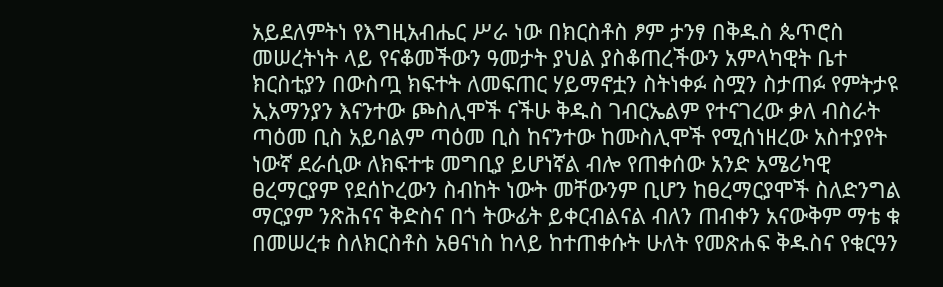አይደለምትነ የእግዚአብሔር ሥራ ነው በክርስቶስ ፆም ታንፃ በቅዱስ ጴጥሮስ መሠረትነት ላይ የናቆመችውን ዓመታት ያህል ያስቆጠረችውን አምላካዊት ቤተ ክርስቲያን በውስጧ ክፍተት ለመፍጠር ሃይማኖቷን ስትነቀፉ ስሟን ስታጠፉ የምትታዩ ኢአማንያን እናንተው ጮስሊሞች ናችሁ ቅዱስ ገብርኤልም የተናገረው ቃለ ብስራት ጣዕመ ቢስ አይባልም ጣዕመ ቢስ ከናንተው ከሙስሊሞች የሚሰነዘረው አስተያየት ነውኛ ደራሲው ለክፍተቱ መግቢያ ይሆነኛል ብሎ የጠቀሰው አንድ አሜሪካዊ ፀረማርያም የደሰኮረውን ስብከት ነውት መቸውንም ቢሆን ከፀረማርያሞች ስለድንግል ማርያም ንጽሕናና ቅድስና በጎ ትውፊት ይቀርብልናል ብለን ጠብቀን አናውቅም ማቴ ቁ በመሠረቱ ስለክርስቶስ አፀናነስ ከላይ ከተጠቀሱት ሁለት የመጽሐፍ ቅዱስና የቁርዓን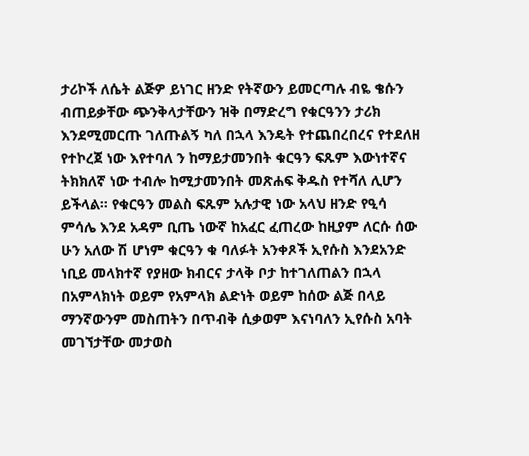ታሪኮች ለሴት ልጅዎ ይነገር ዘንድ የትኛውን ይመርጣሉ ብዬ ቄሱን ብጠይቃቸው ጭንቅላታቸውን ዝቅ በማድረግ የቁርዓንን ታሪክ እንደሚመርጡ ገለጡልኝ ካለ በኋላ እንዴት የተጨበረበረና የተደለዘ የተኮረጀ ነው እየተባለ ን ከማይታመንበት ቁርዓን ፍጹም እውነተኛና ትክክለኛ ነው ተብሎ ከሚታመንበት መጽሐፍ ቅዱስ የተሻለ ሊሆን ይችላል። የቁርዓን መልስ ፍጹም አሉታዊ ነው አላህ ዘንድ የዒሳ ምሳሌ እንደ አዳም ቢጤ ነውኛ ከአፈር ፈጠረው ከዚያም ለርሱ ሰው ሁን አለው ሽ ሆነም ቁርዓን ቁ ባለፉት አንቀጾች ኢየሱስ እንደአንድ ነቢይ መላክተኛ የያዘው ክብርና ታላቅ ቦታ ከተገለጠልን በኋላ በአምላክነት ወይም የአምላክ ልድነት ወይም ከሰው ልጅ በላይ ማንኛውንም መስጠትን በጥብቅ ሲቃወም እናነባለን ኢየሱስ አባት መገኘታቸው መታወስ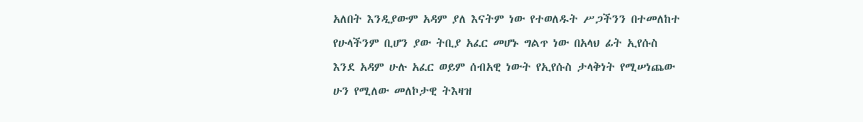አለበት እንዲያውም አዳም ያለ እናትም ነው የተወለዱት ሥጋችንን በተመለከተ የሁላችንም ቢሆን ያው ትቢያ አፈር መሆኑ ግልጥ ነው በአላህ ፊት ኢየሱስ እንደ አዳም ሁሉ አፈር ወይም ሰብአዊ ነውት የኢየሱስ ታላቅነት የሚሠነጨው ሁን የሚለው መለኮታዊ ትእዛዝ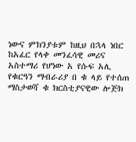ነውና ምክንያቱም ከዚህ በኋላ ነበር ከአፈር የላቀ መንፈሳዊ መሪና አስተማሪ የሆነው አ የሱፍ አሊ የቁርዓን ማብራሪያ በ ቁ ላይ የተሰጠ ማስታወሻ ቁ ክርስቲያናዊው ሎጅክ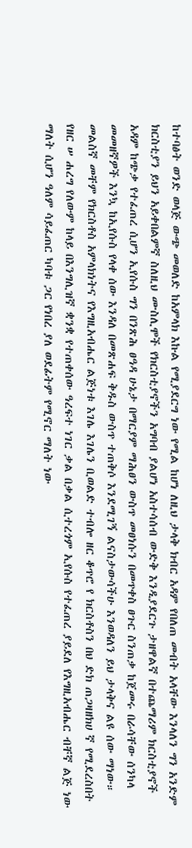ከተባፅት ወንድ ወላጅ ውጭ መወለድ ከአምላክ እኩል የሚያደርግ ነው የሚል ከሆነ ለዚህ ታላቅ ክብር አዳም የበለጠ መብት አላቸው እንላለን ግን አንድም ክርስቲያን ይህን አይቀበልምኛ ስለዚህ ሙስሊሞች የክርስቲያኖችን አግባብ ያልሆነ አስተሳሰብ ውድቅ እንዲያደርጉ ታዘዋልኛ በተጨማሪም ክርስቲያኖች አዳም ከጭቃ የተፈጠረ ሲሆን ኢየሱስ ግን በንጽሕ ፀዓዳ ሁኔታ በማርያም ማሕፀን ውስጥ መፀነሱን በመጥቀስ ፀጉር ስንጠቃ ከጀመሩ በራሳቸው ሰንካላ መመዘኛዎች እንኳ ከኢየሱስ የላቀ ሰው እንዳለ በመጽሐፍ ቅዱስ ውስጥ ተጠቅሶ እንደሚገኝ ልናስታውሳችሁ እንወዳለን ይህ ታላቅና ልዩ ሰው ማነው። መልስኛ መቸም የክርስቶስ አምላክነትና የእግዚአብሔር ልጅነቱ እገሌ እገሌን ቢወልድ ተብሎ ዘር ቆጥሮ የ ክርስቶስን በህ ድክ ጠጋዛዘክሀ ኛ የሚደረስበት የዘር ሠ ሐረግ የለውም ከላይ በእንግሊዝኛ ቋንቋ የተጠቀሰው ዓረፍተ ነገር ቃል በቃል ሲተረጎም ኢየሱስ የተፈጠረ ያይደለ የእግዚአብሔር ብቸኛ ልጅ ነው ማለት ሲሆን ዓለም ሳይፈጠር ካባቱ ጋር የነበረ ያለ ወደፊትም የሚኖር ማለት ነው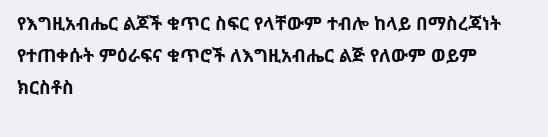የእግዚአብሔር ልጆች ቁጥር ስፍር የላቸውም ተብሎ ከላይ በማስረጃነት የተጠቀሱት ምዕራፍና ቁጥሮች ለእግዚአብሔር ልጅ የለውም ወይም ክርስቶስ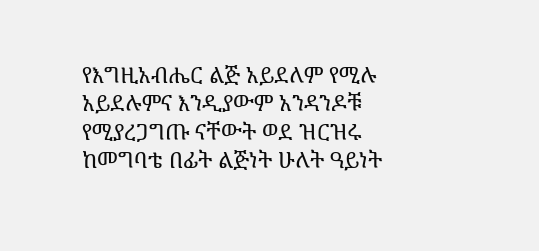የእግዚአብሔር ልጅ አይደለም የሚሉ አይደሉምና እንዲያውም አንዳንዶቹ የሚያረጋግጡ ናቸውት ወደ ዝርዝሩ ከመግባቴ በፊት ልጅነት ሁለት ዓይነት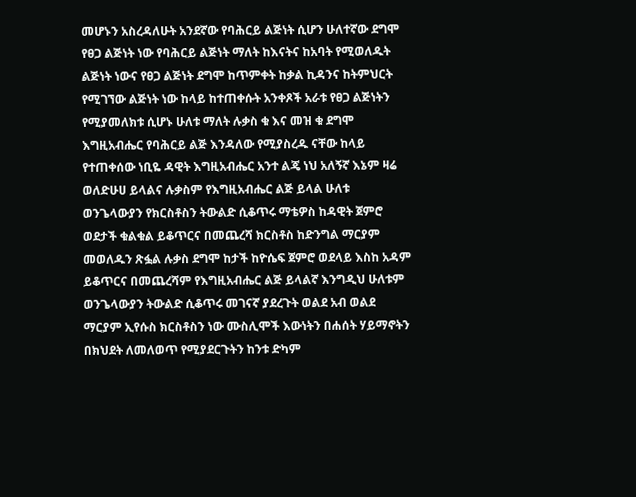መሆኑን አስረዳለሁት አንደኛው የባሕርይ ልጅነት ሲሆን ሁለተኛው ደግሞ የፀጋ ልጅነት ነው የባሕርይ ልጅነት ማለት ከእናትና ከአባት የሚወለዱት ልጅነት ነውና የፀጋ ልጅነት ደግሞ ከጥምቀት ከቃል ኪዳንና ከትምህርት የሚገኘው ልጅነት ነው ከላይ ከተጠቀሱት አንቀጾች አራቱ የፀጋ ልጅነትን የሚያመለክቱ ሲሆኑ ሁለቱ ማለት ሉቃስ ቁ እና መዝ ቁ ደግሞ እግዚአብሔር የባሕርይ ልጅ እንዳለው የሚያስረዱ ናቸው ከላይ የተጠቀሰው ነቢዬ ዳዊት እግዚአብሔር አንተ ልጄ ነህ አለኝኛ እኔም ዛሬ ወለድሁሀ ይላልና ሉቃስም የእግዚአብሔር ልጅ ይላል ሁለቱ ወንጌላውያን የክርስቶስን ትውልድ ሲቆጥሩ ማቴዎስ ከዳዊት ጀምሮ ወደታች ቁልቁል ይቆጥርና በመጨረሻ ክርስቶስ ከድንግል ማርያም መወለዱን ጽፏል ሉቃስ ደግሞ ከታች ከዮሴፍ ጀምሮ ወደላይ እስከ አዳም ይቆጥርና በመጨረሻም የእግዚአብሔር ልጅ ይላልኛ እንግዲህ ሁለቱም ወንጌላውያን ትውልድ ሲቆጥሩ መገናኛ ያደረጉት ወልደ አብ ወልደ ማርያም ኢየሱስ ክርስቶስን ነው ሙስሊሞች እውነትን በሐሰት ሃይማኖትን በክህደት ለመለወጥ የሚያደርጉትን ከንቱ ድካም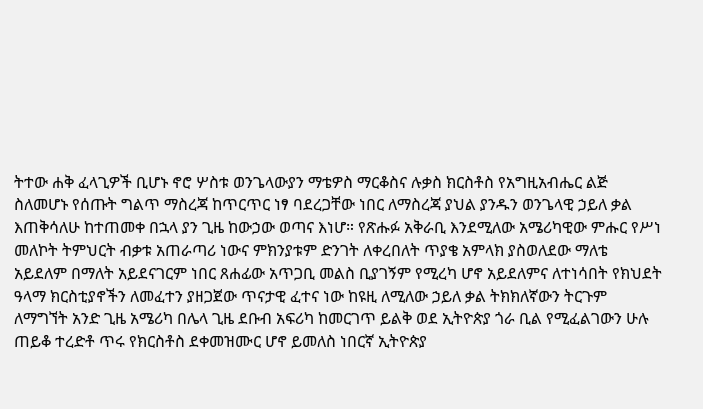ትተው ሐቅ ፈላጊዎች ቢሆኑ ኖሮ ሦስቱ ወንጌላውያን ማቴዎስ ማርቆስና ሉቃስ ክርስቶስ የአግዚአብሔር ልጅ ስለመሆኑ የሰጡት ግልጥ ማስረጃ ከጥርጥር ነፃ ባደረጋቸው ነበር ለማስረጃ ያህል ያንዱን ወንጌላዊ ኃይለ ቃል እጠቅሳለሁ ከተጠመቀ በኋላ ያን ጊዜ ከውኃው ወጣና እነሆ። የጽሑፉ አቅራቢ እንደሚለው አሜሪካዊው ምሑር የሥነ መለኮት ትምህርት ብቃቱ አጠራጣሪ ነውና ምክንያቱም ድንገት ለቀረበለት ጥያቄ አምላክ ያስወለደው ማለቴ አይደለም በማለት አይደናገርም ነበር ጸሐፊው አጥጋቢ መልስ ቢያገኝም የሚረካ ሆኖ አይደለምና ለተነሳበት የክህደት ዓላማ ክርስቲያኖችን ለመፈተን ያዘጋጀው ጥናታዊ ፈተና ነው ከዩዚ ለሚለው ኃይለ ቃል ትክክለኛውን ትርጉም ለማግኘት አንድ ጊዜ አሜሪካ በሌላ ጊዜ ደቡብ አፍሪካ ከመርገጥ ይልቅ ወደ ኢትዮጵያ ጎራ ቢል የሚፈልገውን ሁሉ ጠይቆ ተረድቶ ጥሩ የክርስቶስ ደቀመዝሙር ሆኖ ይመለስ ነበርኛ ኢትዮጵያ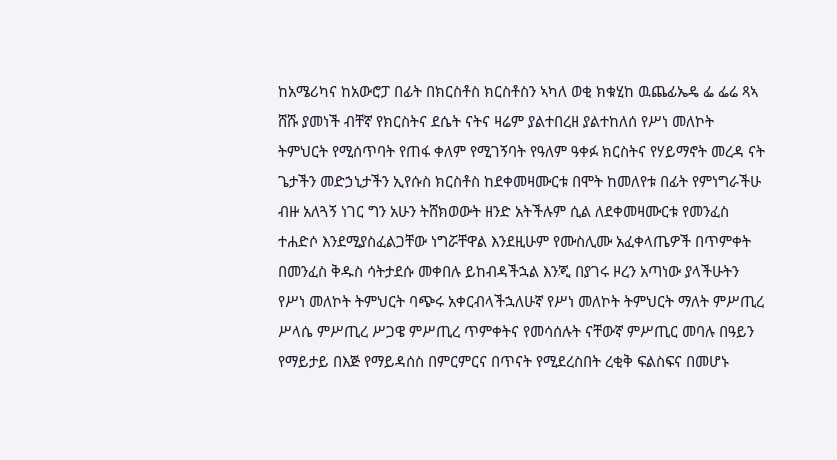ከአሜሪካና ከአውሮፓ በፊት በክርስቶስ ክርስቶስን ኣካለ ወቂ ክቁሂከ ዉጨፊኤዴ ፌ ፌሬ ጻኣ ሸሹ ያመነች ብቸኛ የክርስትና ደሴት ናትና ዛሬም ያልተበረዘ ያልተከለሰ የሥነ መለኮት ትምህርት የሚሰጥባት የጠፋ ቀለም የሚገኝባት የዓለም ዓቀፉ ክርስትና የሃይማኖት መረዳ ናት ጌታችን መድኃኒታችን ኢየሱስ ክርስቶስ ከደቀመዛሙርቱ በሞት ከመለየቱ በፊት የምነግራችሁ ብዙ አለጓኝ ነገር ግን አሁን ትሸክወውት ዘንድ አትችሉም ሲል ለደቀመዛሙርቱ የመንፈስ ተሐድሶ እንደሚያስፈልጋቸው ነግሯቸዋል እንደዚሁም የሙስሊሙ አፈቀላጤዎች በጥምቀት በመንፈስ ቅዱስ ሳትታደሱ መቀበሉ ይከብዳችኋል እንጂ በያገሩ ዞረን አጣነው ያላችሁትን የሥነ መለኮት ትምህርት ባጭሩ አቀርብላችኋለሁኛ የሥነ መለኮት ትምህርት ማለት ምሥጢረ ሥላሴ ምሥጢረ ሥጋዌ ምሥጢረ ጥምቀትና የመሳሰሉት ናቸውኛ ምሥጢር መባሉ በዓይን የማይታይ በእጅ የማይዳሰስ በምርምርና በጥናት የሚደረስበት ረቂቅ ፍልስፍና በመሆኑ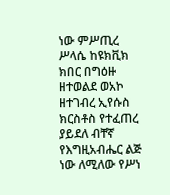ነው ምሥጢረ ሥላሴ ከዩክቪክ ክበር በግዕዙ ዘተወልደ ወአኮ ዘተገብረ ኢየሱስ ክርስቶስ የተፈጠረ ያይደለ ብቸኛ የእግዚአብሔር ልጅ ነው ለሚለው የሥነ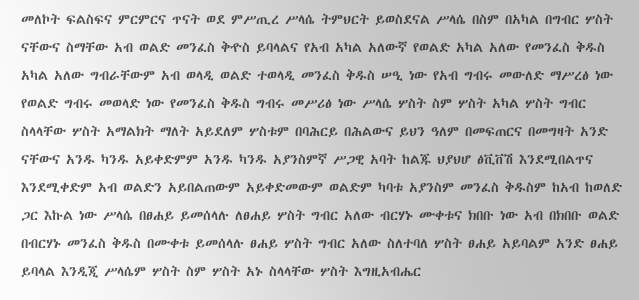መለኮት ፍልስፍና ምርምርና ጥናት ወደ ምሥጢረ ሥላሴ ትምህርት ይወስደናል ሥላሴ በስም በአካል በግብር ሦስት ናቸውና ስማቸው አብ ወልድ መንፈስ ቅዯስ ይባላልና የአብ አካል አለውኛ የወልድ አካል አለው የመንፈስ ቅዱስ አካል አለው ግብራቸውም አብ ወላዲ ወልድ ተወላዲ መንፈስ ቅዱስ ሠዒ ነው የአብ ግብሩ መውለድ ማሥረፅ ነው የወልድ ግብሩ መወላድ ነው የመንፈስ ቅዱስ ግብሩ መሥሪፅ ነው ሥላሴ ሦስት ስም ሦስት አካል ሦስት ግብር ስላላቸው ሦስት አማልክት ማለት አይደለም ሦስቱም በባሕርይ በሕልውና ይህን ዓለም በመፍጠርና በመግዛት አንድ ናቸውና አንዱ ካንዱ አይቀድምም አንዱ ካንዱ አያንስምኛ ሥጋዊ አባት ከልጁ ህያህሆ ፅቪቨሽ እንደሚበልጥና እንደሚቀድም አብ ወልድን አይበልጠውም አይቀድመውም ወልድም ካባቱ አያንስም መንፈስ ቅዱስም ከአብ ከወለድ ጋር እኩል ነው ሥላሴ በፀሐይ ይመሰላሉ ለፀሐይ ሦስት ግብር አለው ብርሃኑ ሙቀቱና ክበቡ ነው አብ በክበቡ ወልድ በብርሃኑ መንፈስ ቅዱስ በሙቀቱ ይመሰላሉ ፀሐይ ሦስት ግብር አለው ስለተባለ ሦስት ፀሐይ አይባልም አንድ ፀሐይ ይባላል እንዲጂ ሥላሴም ሦስት ስም ሦስት አኑ ስላላቸው ሦስት እግዚአብሔር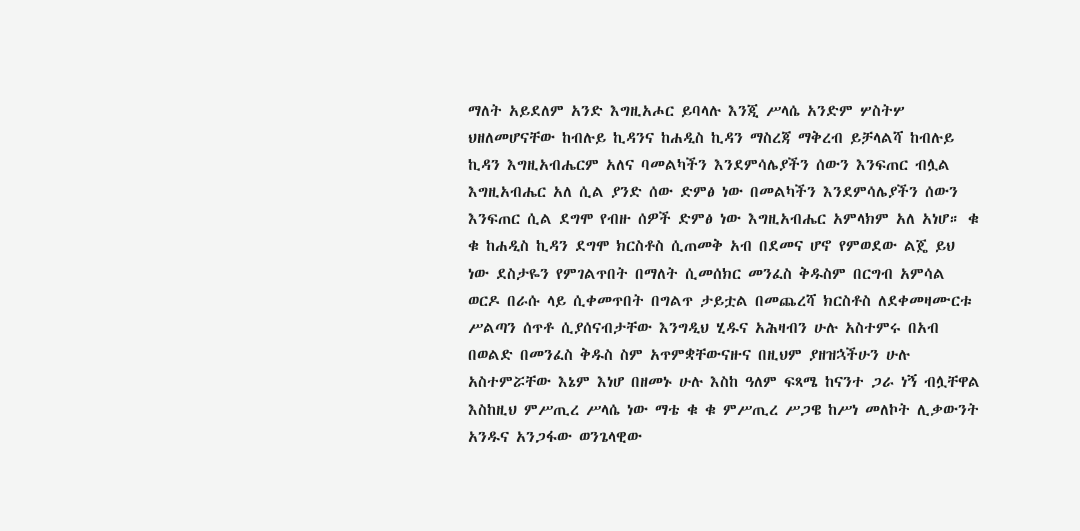ማለት አይደለም አንድ እግዚአሖር ይባላሉ እንጂ ሥላሴ አንድም ሦስትሦ ህዘለመሆናቸው ከብሉይ ኪዳንና ከሐዲስ ኪዳን ማስረጃ ማቅረብ ይቻላልሻ ከብሉይ ኪዳን እግዚአብሔርም አለና ባመልካችን እንደምሳሌያችን ሰውን እንፍጠር ብሏል እግዚአብሔር አለ ሲል ያንድ ሰው ድምፅ ነው በመልካችን እንደምሳሌያችን ሰውን እንፍጠር ሲል ደግሞ የብዙ ሰዎች ድምፅ ነው እግዚአብሔር አምላክም አለ አነሆ። ቁ ቁ ከሐዲስ ኪዳን ደግሞ ክርስቶስ ሲጠመቅ አብ በደመና ሆኖ የምወደው ልጄ ይህ ነው ደስታዬን የምገልጥበት በማለት ሲመሰክር መንፈስ ቅዱስም በርግብ አምሳል ወርዶ በራሱ ላይ ሲቀመጥበት በግልጥ ታይቷል በመጨረሻ ክርስቶስ ለደቀመዛሙርቱ ሥልጣን ሰጥቶ ሲያሰናብታቸው እንግዲህ ሂዱና አሕዛብን ሁሉ አስተምሩ በአብ በወልድ በመንፈስ ቅዱስ ስም አጥምቋቸውናዙና በዚህም ያዘዝኋችሁን ሁሉ አስተምሯቸው እኔም እነሆ በዘመኑ ሁሉ እስከ ዓለም ፍጻሜ ከናንተ ጋራ ነኝ ብሏቸዋል እስከዚህ ምሥጢረ ሥላሴ ነው ማቴ ቁ ቁ ምሥጢረ ሥጋዌ ከሥነ መለኮት ሊቃውንት አንዱና አንጋፋው ወንጌላዊው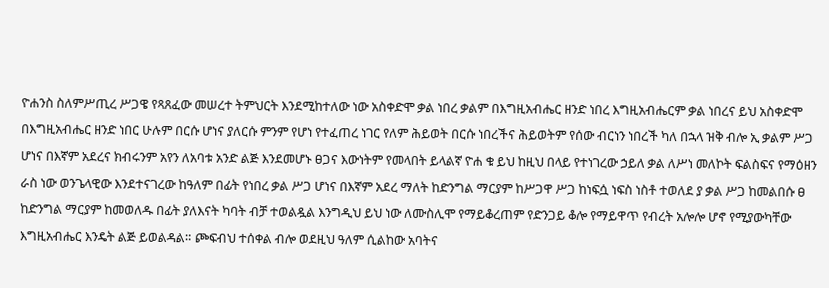ዮሐንስ ስለምሥጢረ ሥጋዌ የጻጸፈው መሠረተ ትምህርት እንደሚከተለው ነው አስቀድሞ ቃል ነበረ ቃልም በእግዚአብሔር ዘንድ ነበረ እግዚአብሔርም ቃል ነበረና ይህ አስቀድሞ በእግዚአብሔር ዘንድ ነበር ሁሉም በርሱ ሆነና ያለርሱ ምንም የሆነ የተፈጠረ ነገር የለም ሕይወት በርሱ ነበረችና ሕይወትም የሰው ብርነን ነበረች ካለ በኋላ ዝቅ ብሎ ኢ ቃልም ሥጋ ሆነና በእኛም አደረና ክብሩንም አየን ለአባቱ አንድ ልጅ እንደመሆኑ ፀጋና እውነትም የመላበት ይላልኛ ዮሐ ቁ ይህ ከዚህ በላይ የተነገረው ኃይለ ቃል ለሥነ መለኮት ፍልስፍና የማዕዘን ራስ ነው ወንጌላዊው እንደተናገረው ከዓለም በፊት የነበረ ቃል ሥጋ ሆነና በእኛም አደረ ማለት ከድንግል ማርያም ከሥጋዋ ሥጋ ከነፍሷ ነፍስ ነስቶ ተወለደ ያ ቃል ሥጋ ከመልበሱ ፀ ከድንግል ማርያም ከመወለዱ በፊት ያለእናት ካባት ብቻ ተወልዷል እንግዲህ ይህ ነው ለሙስሊሞ የማይቆረጠም የድንጋይ ቆሎ የማይዋጥ የብረት አሎሎ ሆኖ የሚያውካቸው እግዚአብሔር እንዴት ልጅ ይወልዳል። ጮፍብህ ተሰቀል ብሎ ወደዚህ ዓለም ሲልከው አባትና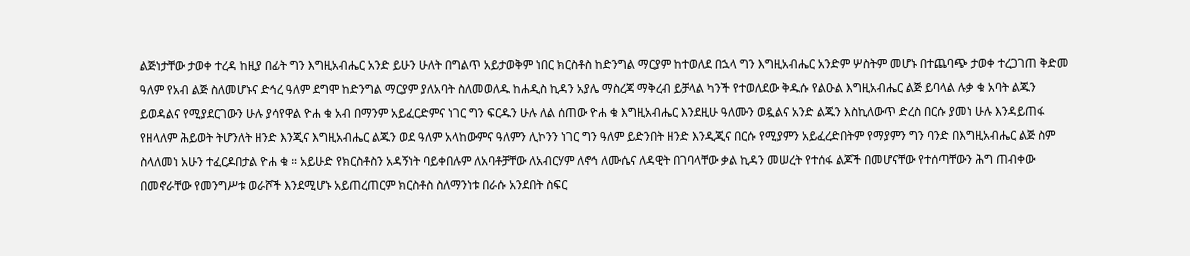ልጅነታቸው ታወቀ ተረዳ ከዚያ በፊት ግን እግዚአብሔር አንድ ይሁን ሁለት በግልጥ አይታወቅም ነበር ክርስቶስ ከድንግል ማርያም ከተወለደ በኋላ ግን እግዚአብሔር አንድም ሦስትም መሆኑ በተጨባጭ ታወቀ ተረጋገጠ ቅድመ ዓለም የአብ ልጅ ስለመሆኑና ድኅረ ዓለም ደግሞ ከድንግል ማርያም ያለአባት ስለመወለዱ ከሐዲስ ኪዳን አያሌ ማስረጃ ማቅረብ ይቻላል ካንች የተወለደው ቅዱሱ የልዑል እግዚአብሔር ልጅ ይባላል ሉቃ ቁ አባት ልጁን ይወዳልና የሚያደርገውን ሁሉ ያሳየዋል ዮሐ ቁ አብ በማንም አይፈርድምና ነገር ግን ፍርዱን ሁሉ ለል ሰጠው ዮሐ ቁ እግዚአብሔር እንደዚሁ ዓለሙን ወዷልና አንድ ልጁን እስኪለውጥ ድረስ በርሱ ያመነ ሁሉ እንዳይጠፋ የዘላለም ሕይወት ትሆንለት ዘንድ እንጂና እግዚአብሔር ልጁን ወደ ዓለም አላከውምና ዓለምን ሊኮንን ነገር ግን ዓለም ይድንበት ዘንድ እንዲጂና በርሱ የሚያምን አይፈረድበትም የማያምን ግን ባንድ በእግዚአብሔር ልጅ ስም ስላለመነ አሁን ተፈርዶበታል ዮሐ ቁ ። አይሁድ የክርስቶስን አዳኝነት ባይቀበሉም ለአባቶቻቸው ለአብርሃም ለኖኅ ለሙሴና ለዳዊት በገባላቸው ቃል ኪዳን መሠረት የተሰፋ ልጆች በመሆናቸው የተሰጣቸውን ሕግ ጠብቀው በመኖራቸው የመንግሥቱ ወራሾች እንደሚሆኑ አይጠረጠርም ክርስቶስ ስለማንነቱ በራሱ አንደበት ስፍር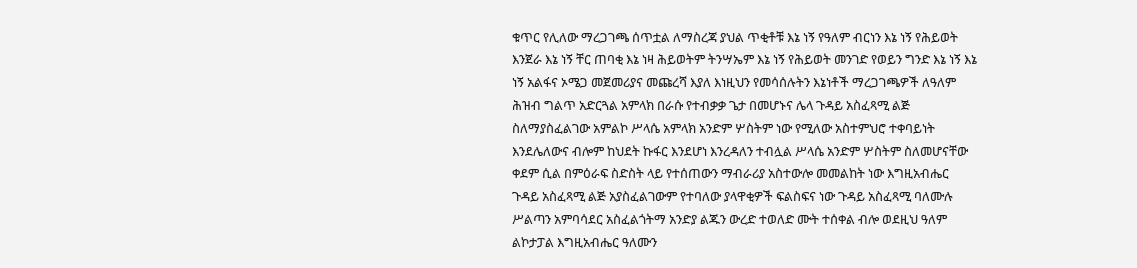ቁጥር የሊለው ማረጋገጫ ሰጥቷል ለማስረጃ ያህል ጥቂቶቹ እኔ ነኝ የዓለም ብርነን እኔ ነኝ የሕይወት እንጀራ እኔ ነኝ ቸር ጠባቂ እኔ ነዛ ሕይወትም ትንሣኤም እኔ ነኝ የሕይወት መንገድ የወይን ግንድ እኔ ነኝ እኔ ነኝ አልፋና ኦሜጋ መጀመሪያና መጩረሻ እያለ እነዚህን የመሳሰሉትን እኔነቶች ማረጋገጫዎች ለዓለም ሕዝብ ግልጥ አድርጓል አምላክ በራሱ የተብቃቃ ጌታ በመሆኑና ሌላ ጉዳይ አስፈጻሚ ልጅ ስለማያስፈልገው አምልኮ ሥላሴ አምላክ አንድም ሦስትም ነው የሚለው አስተምህሮ ተቀባይነት እንደሌለውና ብሎም ከህደት ኩፋር እንደሆነ እንረዳለን ተብሏል ሥላሴ አንድም ሦስትም ስለመሆናቸው ቀደም ሲል በምዕራፍ ስድስት ላይ የተሰጠውን ማብራሪያ አስተውሎ መመልከት ነው እግዚአብሔር ጉዳይ አስፈጻሚ ልጅ አያስፈልገውም የተባለው ያላዋቂዎች ፍልስፍና ነው ጉዳይ አስፈጻሚ ባለሙሉ ሥልጣን አምባሳደር አስፈልጎትማ አንድያ ልጁን ውረድ ተወለድ ሙት ተሰቀል ብሎ ወደዚህ ዓለም ልኮታፓል እግዚአብሔር ዓለሙን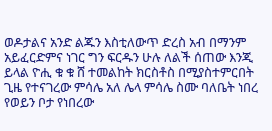ወዶታልና አንድ ልጁን እስቲለውጥ ድረስ አብ በማንም አይፈርድምና ነገር ግን ፍርዱን ሁሉ ለልች ሰጠው እንጂ ይላል ዮሒ ቁ ቁ ሸ ተመልከት ክርስቶስ በሚያስተምርበት ጊዜ የተናገረው ምሳሌ አለ ሌላ ምሳሌ ስሙ ባለቤት ነበረ የወይን ቦታ የነበረው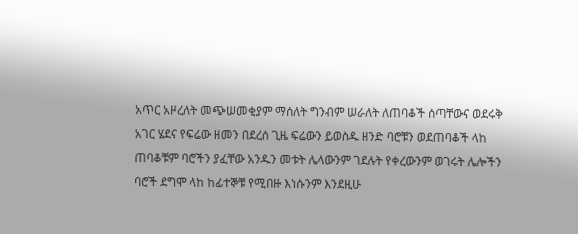አጥር አዞረለት መጭሠመቂያም ማሰለት ግንብም ሠራለት ለጠባቆች ሰጣቸውና ወደሩቅ አገር ሄደና የፍሬው ዘመን በደረሰ ጊዜ ፍሬውን ይወስዱ ዘንድ ባሮቹን ወደጠባቆች ላከ ጠባቆቹም ባሮችን ያፈቸው አንዱን መቱት ሌላውንም ገደሉት የቀረውንም ወገሩት ሌሎችን ባሮች ደግሞ ላከ ከፊተኞቹ የሚበዙ እነሱንም እንደዚሁ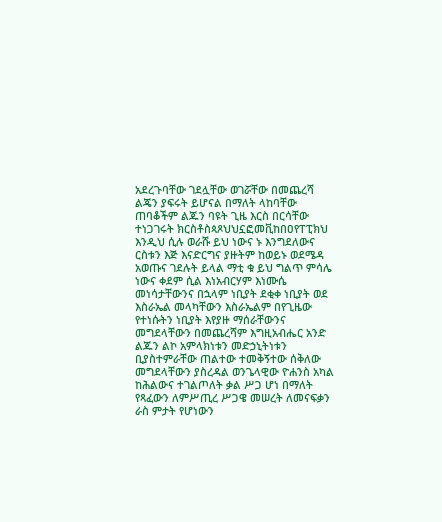አደረጉባቸው ገደሏቸው ወገሯቸው በመጨረሻ ልጄን ያፍሩት ይሆናል በማለት ላከባቸው ጠባቆችም ልጁን ባዩት ጊዜ እርስ በርሳቸው ተነጋገሩት ክርስቶስጳጾህህኗፎመቪከበዐየፐፒክህ እንዲህ ሲሉ ወራሹ ይህ ነውና ኑ እንግደለውና ርስቱን እጅ እናድርግና ያዙትም ከወይኑ ወደሜዳ አወጡና ገደሉት ይላል ማቲ ቁ ይህ ግልጥ ምሳሌ ነውና ቀደም ሲል እነአብርሃም እነሙሴ መነሳታቸውንና በኋላም ነቢያት ደቂቀ ነቢያት ወደ እስራኤል መላካቸውን እስራኤልም በየጊዜው የተነሱትን ነቢያት እየያዙ ማሰራቸውንና መግደላቸውን በመጨረሻም እግዚአብሔር አንድ ልጁን ልኮ አምላክነቱን መድኃኒትነቱን ቢያስተምራቸው ጠልተው ተመቅኝተው ሰቅለው መግደላቸውን ያስረዳል ወንጌላዊው ዮሐንስ አካል ከሕልውና ተገልጦለት ቃል ሥጋ ሆነ በማለት የጻፈውን ለምሥጢረ ሥጋዌ መሠረት ለመናፍቃን ራስ ምታት የሆነውን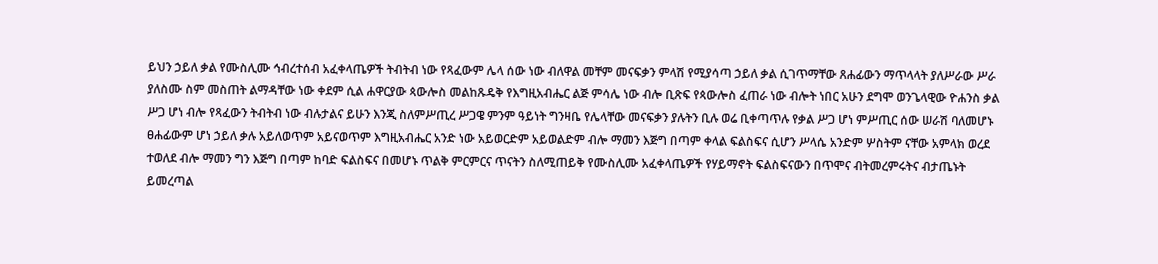ይህን ኃይለ ቃል የሙስሊሙ ኅብረተሰብ አፈቀላጤዎች ትብትብ ነው የጻፈውም ሌላ ሰው ነው ብለዋል መቸም መናፍቃን ምላሽ የሚያሳጣ ኃይለ ቃል ሲገጥማቸው ጸሐፊውን ማጥላላት ያለሥራው ሥራ ያለስሙ ስም መስጠት ልማዳቸው ነው ቀደም ሲል ሐዋርያው ጳውሎስ መልከጹዴቅ የእግዚአብሔር ልጅ ምሳሌ ነው ብሎ ቢጽፍ የጳውሎስ ፈጠራ ነው ብሎት ነበር አሁን ደግሞ ወንጌላዊው ዮሐንስ ቃል ሥጋ ሆነ ብሎ የጻፈውን ትብትብ ነው ብሉታልና ይሁን እንጂ ስለምሥጢረ ሥጋዌ ምንም ዓይነት ግንዛቤ የሌላቸው መናፍቃን ያሉትን ቢሉ ወሬ ቢቀጣጥሉ የቃል ሥጋ ሆነ ምሥጢር ሰው ሠራሽ ባለመሆኑ ፀሐፊውም ሆነ ኃይለ ቃሉ አይለወጥም አይናወጥም እግዚአብሔር አንድ ነው አይወርድም አይወልድም ብሎ ማመን እጅግ በጣም ቀላል ፍልስፍና ሲሆን ሥላሴ አንድም ሦስትም ናቸው አምላክ ወረደ ተወለደ ብሎ ማመን ግን እጅግ በጣም ከባድ ፍልስፍና በመሆኑ ጥልቅ ምርምርና ጥናትን ስለሚጠይቅ የሙስሊሙ አፈቀላጤዎች የሃይማኖት ፍልስፍናውን በጥሞና ብትመረምሩትና ብታጤኑት ይመረጣል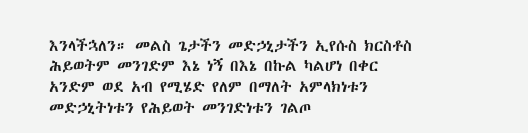እንላችኋለን። መልስ ጌታችን መድኃኒታችን ኢየሱስ ክርስቶስ ሕይወትም መንገድም እኔ ነኝ በእኔ በኩል ካልሆነ በቀር አንድም ወደ አብ የሚሄድ የለም በማለት አምላክነቱን መድኃኒትነቱን የሕይወት መንገድነቱን ገልጦ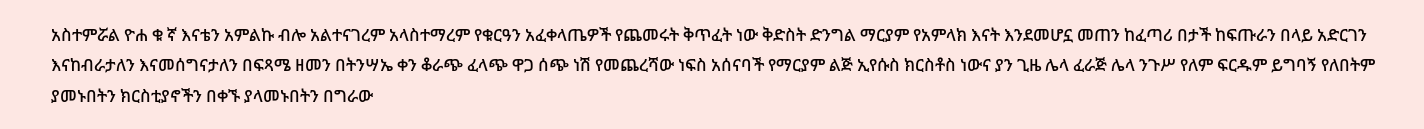አስተምሯል ዮሐ ቁ ኛ እናቴን አምልኩ ብሎ አልተናገረም አላስተማረም የቁርዓን አፈቀላጤዎች የጨመሩት ቅጥፈት ነው ቅድስት ድንግል ማርያም የአምላክ እናት እንደመሆኗ መጠን ከፈጣሪ በታች ከፍጡራን በላይ አድርገን እናከብራታለን እናመሰግናታለን በፍጻሜ ዘመን በትንሣኤ ቀን ቆራጭ ፈላጭ ዋጋ ሰጭ ነሽ የመጨረሻው ነፍስ አሰናባች የማርያም ልጅ ኢየሱስ ክርስቶስ ነውና ያን ጊዜ ሌላ ፈራጅ ሌላ ንጉሥ የለም ፍርዱም ይግባኝ የለበትም ያመኑበትን ክርስቲያኖችን በቀኙ ያላመኑበትን በግራው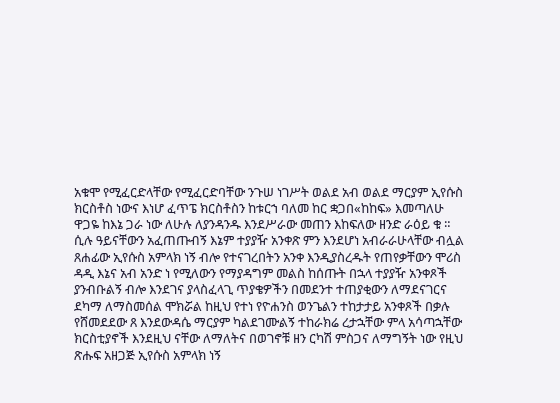አቁሞ የሚፈርድላቸው የሚፈርድባቸው ንጉሠ ነገሥት ወልደ አብ ወልደ ማርያም ኢየሱስ ክርስቶስ ነውና እነሆ ፈጥፔ ክርስቶስን ከቱርኀ ባለመ ከር ቋጋበ«ከከፍ» እመጣለሁ ዋጋዬ ከእኔ ጋራ ነው ለሁሉ ለያንዳንዱ እንደሥራው መጠን እከፍለው ዘንድ ራዕይ ቁ ። ሲሉ ዓይናቸውን አፈጠጡብኝ እኔም ተያያዥ አንቀጽ ምን እንደሆነ አብራራሁላቸው ብሏል ጸሐፊው ኢየሱስ አምላክ ነኝ ብሎ የተናገረበትን አንቀ እንዲያስረዱት የጠየቃቸውን ሞሪስ ዳዲ እኔና አብ አንድ ነ የሚለውን የማያዳግም መልስ ከሰጡት በኋላ ተያያዥ አንቀጾች ያንብቡልኝ ብሎ እንደገና ያላስፈላጊ ጥያቄዎችን በመደንተ ተጠያቂውን ለማደናገርና ደካማ ለማስመሰል ሞክሯል ከዚህ የተነ የዮሐንስ ወንጌልን ተከታታይ አንቀጾች በቃሉ የሸመደደው ጸ እንደውዳሴ ማርያም ካልደገሙልኝ ተከራክሬ ረታኋቸው ምላ አሳጣኋቸው ክርስቲያኖች እንደዚህ ናቸው ለማለትና በወገኖቹ ዘን ርካሽ ምስጋና ለማግኝት ነው የዚህ ጽሑፍ አዘጋጅ ኢየሱስ አምላክ ነኝ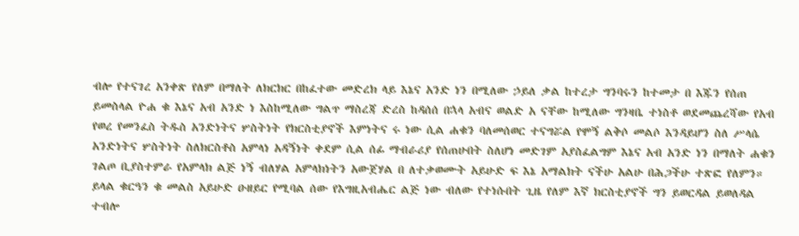ብሎ የተናገረ አንቀጽ የለም በማለት ለክርክር በከፈተው መድረክ ላይ እኔና አንድ ነን በሚለው ኃይለ ቃል ከተረታ ግንባሩን ከተመታ በ እጁን የሰጠ ይመስላል ዮሐ ቁ እኔና አብ አንድ ነ እስከሚለው ግልጥ ማስረጃ ድረስ ከዳሰሰ በኋላ አብና ወልድ አ ናቸው ከሚለው ግንዛቤ ተነስቶ ወደመጨረሻው የአብ የወረ የመንፈስ ትዱስ አንድነትና ሦስትነት የክርስቲያኖች እምነትና ሩ ነው ሲል ሐቁን ባለመሰወር ተናግሯል የሞኝ ልቅሶ መልሶ እንዳይሆን ስለ ሥላሴ አንድነትና ሦስትነት ስለክርስቶስ አምላነ አዳኝነት ቀደም ሲል ሰፊ ማብራሪያ የሰጠሁበት ስለሆነ መድገም አያስፈልግም እኔና አብ አንድ ነን በማለት ሐቁን ገልጦ ቢያስተምራ የአምላክ ልጅ ነኝ ብለሃል አምላክነትን አውጀሃል በ ለተቃወሙት አይሁድ ፍ እኔ አማልክት ናችሁ አልሁ በሕጋችሁ ተጽፎ የለምን። ይላል ቁርዓን ቁ መልስ አይሁድ ዑዘይር የሚባል ሰው የእግዚአብሔር ልጅ ነው ብለው የተነሱበት ጊዜ የለም እኛ ክርስቲያኖች ግን ይወርዳል ይወለዳል ተብሎ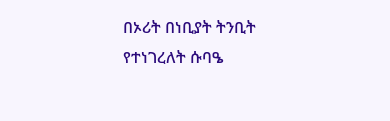በኦሪት በነቢያት ትንቢት የተነገረለት ሱባዔ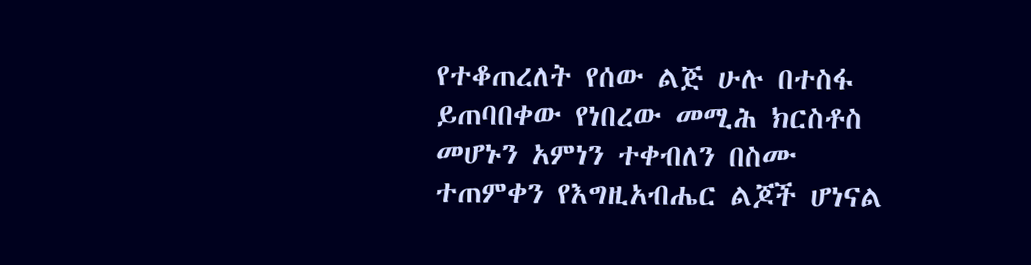የተቆጠረለት የሰው ልጅ ሁሉ በተስፋ ይጠባበቀው የነበረው መሚሕ ክርስቶስ መሆኑን አምነን ተቀብለን በስሙ ተጠምቀን የእግዚአብሔር ልጆች ሆነናል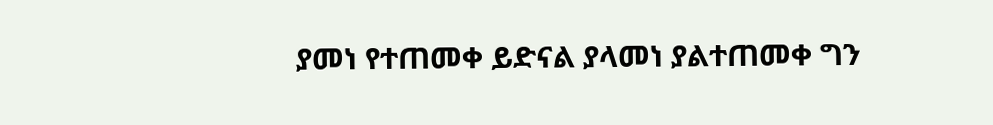ያመነ የተጠመቀ ይድናል ያላመነ ያልተጠመቀ ግን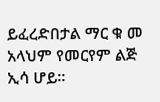ይፈረድበታል ማር ቁ መ አላህም የመርየም ልጅ ኢሳ ሆይ።